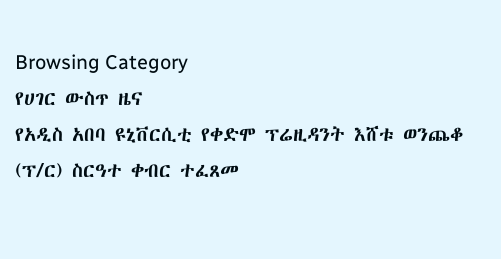Browsing Category
የሀገር ውስጥ ዜና
የአዲስ አበባ ዩኒቨርሲቲ የቀድሞ ፕሬዚዳንት እሸቱ ወንጨቆ (ፕ/ር) ስርዓተ ቀብር ተፈጸመ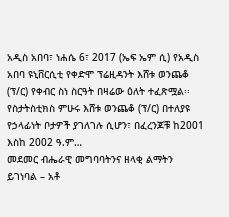አዲስ አበባ፣ ነሐሴ 6፣ 2017 (ኤፍ ኤም ሲ) የአዲስ አበባ ዩኒቨርሲቲ የቀድሞ ፕሬዚዳንት እሸቱ ወንጨቆ (ፕ/ር) የቀብር ስነ ስርዓት በዛሬው ዕለት ተፈጽሟል፡፡
የስታትስቲክስ ምሁሩ እሸቱ ወንጨቆ (ፕ/ር) በተለያዩ የኃላፊነት ቦታዎች ያገለገሉ ሲሆን፣ በፈረንጆቹ ከ2001 እስከ 2002 ዓ.ም…
መደመር ብሔራዊ መግባባትንና ዘላቂ ልማትን ይገነባል – አቶ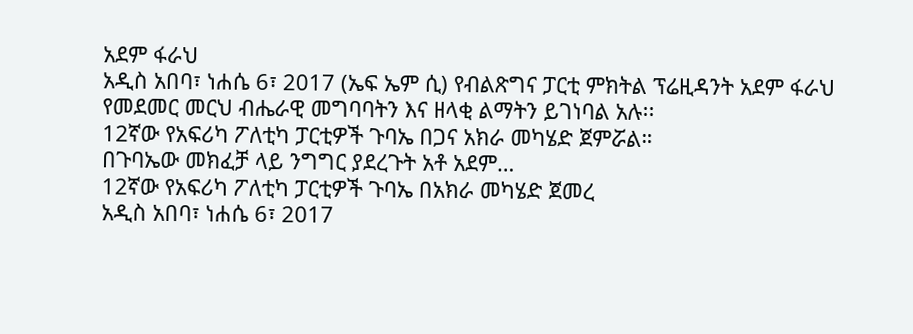አደም ፋራህ
አዲስ አበባ፣ ነሐሴ 6፣ 2017 (ኤፍ ኤም ሲ) የብልጽግና ፓርቲ ምክትል ፕሬዚዳንት አደም ፋራህ የመደመር መርህ ብሔራዊ መግባባትን እና ዘላቂ ልማትን ይገነባል አሉ፡፡
12ኛው የአፍሪካ ፖለቲካ ፓርቲዎች ጉባኤ በጋና አክራ መካሄድ ጀምሯል።
በጉባኤው መክፈቻ ላይ ንግግር ያደረጉት አቶ አደም…
12ኛው የአፍሪካ ፖለቲካ ፓርቲዎች ጉባኤ በአክራ መካሄድ ጀመረ
አዲስ አበባ፣ ነሐሴ 6፣ 2017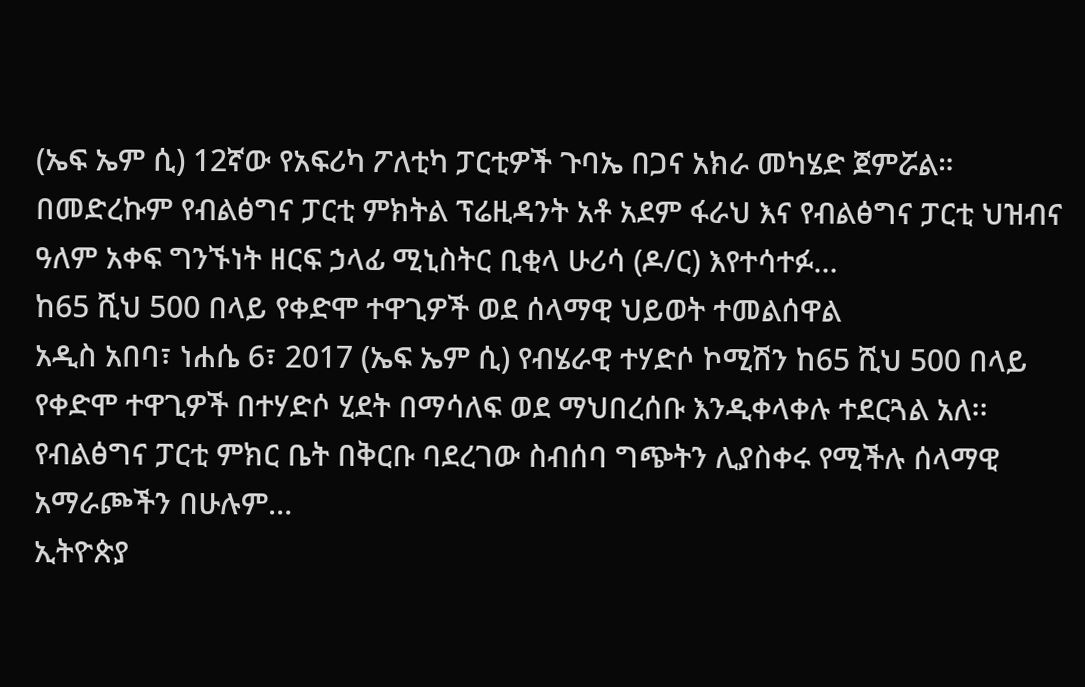(ኤፍ ኤም ሲ) 12ኛው የአፍሪካ ፖለቲካ ፓርቲዎች ጉባኤ በጋና አክራ መካሄድ ጀምሯል።
በመድረኩም የብልፅግና ፓርቲ ምክትል ፕሬዚዳንት አቶ አደም ፋራህ እና የብልፅግና ፓርቲ ህዝብና ዓለም አቀፍ ግንኙነት ዘርፍ ኃላፊ ሚኒስትር ቢቂላ ሁሪሳ (ዶ/ር) እየተሳተፉ…
ከ65 ሺህ 500 በላይ የቀድሞ ተዋጊዎች ወደ ሰላማዊ ህይወት ተመልሰዋል
አዲስ አበባ፣ ነሐሴ 6፣ 2017 (ኤፍ ኤም ሲ) የብሄራዊ ተሃድሶ ኮሚሽን ከ65 ሺህ 500 በላይ የቀድሞ ተዋጊዎች በተሃድሶ ሂደት በማሳለፍ ወደ ማህበረሰቡ እንዲቀላቀሉ ተደርጓል አለ፡፡
የብልፅግና ፓርቲ ምክር ቤት በቅርቡ ባደረገው ስብሰባ ግጭትን ሊያስቀሩ የሚችሉ ሰላማዊ አማራጮችን በሁሉም…
ኢትዮጵያ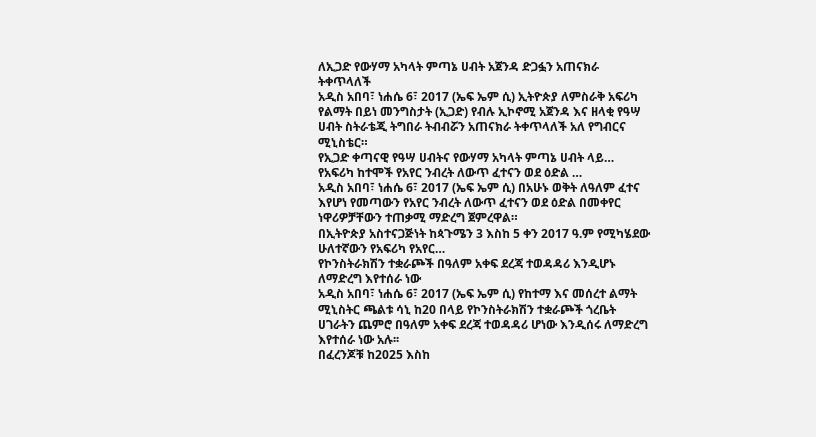ለኢጋድ የውሃማ አካላት ምጣኔ ሀብት አጀንዳ ድጋፏን አጠናክራ ትቀጥላለች
አዲስ አበባ፣ ነሐሴ 6፣ 2017 (ኤፍ ኤም ሲ) ኢትዮጵያ ለምስራቅ አፍሪካ የልማት በይነ መንግስታት (ኢጋድ) የብሉ ኢኮኖሚ አጀንዳ እና ዘላቂ የዓሣ ሀብት ስትራቴጂ ትግበራ ትብብሯን አጠናክራ ትቀጥላለች አለ የግብርና ሚኒስቴር።
የኢጋድ ቀጣናዊ የዓሣ ሀብትና የውሃማ አካላት ምጣኔ ሀብት ላይ…
የአፍሪካ ከተሞች የአየር ንብረት ለውጥ ፈተናን ወደ ዕድል …
አዲስ አበባ፣ ነሐሴ 6፣ 2017 (ኤፍ ኤም ሲ) በአሁኑ ወቅት ለዓለም ፈተና እየሆነ የመጣውን የአየር ንብረት ለውጥ ፈተናን ወደ ዕድል በመቀየር ነዋሪዎቻቸውን ተጠቃሚ ማድረግ ጀምረዋል።
በኢትዮጵያ አስተናጋጅነት ከጳጉሜን 3 እስከ 5 ቀን 2017 ዓ.ም የሚካሄደው ሁለተኛውን የአፍሪካ የአየር…
የኮንስትራክሽን ተቋራጮች በዓለም አቀፍ ደረጃ ተወዳዳሪ እንዲሆኑ ለማድረግ እየተሰራ ነው
አዲስ አበባ፣ ነሐሴ 6፣ 2017 (ኤፍ ኤም ሲ) የከተማ እና መሰረተ ልማት ሚኒስትር ጫልቱ ሳኒ ከ20 በላይ የኮንስትራክሽን ተቋራጮች ጎረቤት ሀገራትን ጨምሮ በዓለም አቀፍ ደረጃ ተወዳዳሪ ሆነው እንዲሰሩ ለማድረግ እየተሰራ ነው አሉ፡፡
በፈረንጆቹ ከ2025 እስከ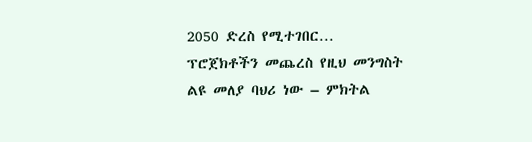2050 ድረስ የሚተገበር…
ፕሮጀክቶችን መጨረስ የዚህ መንግስት ልዩ መለያ ባህሪ ነው – ምክትል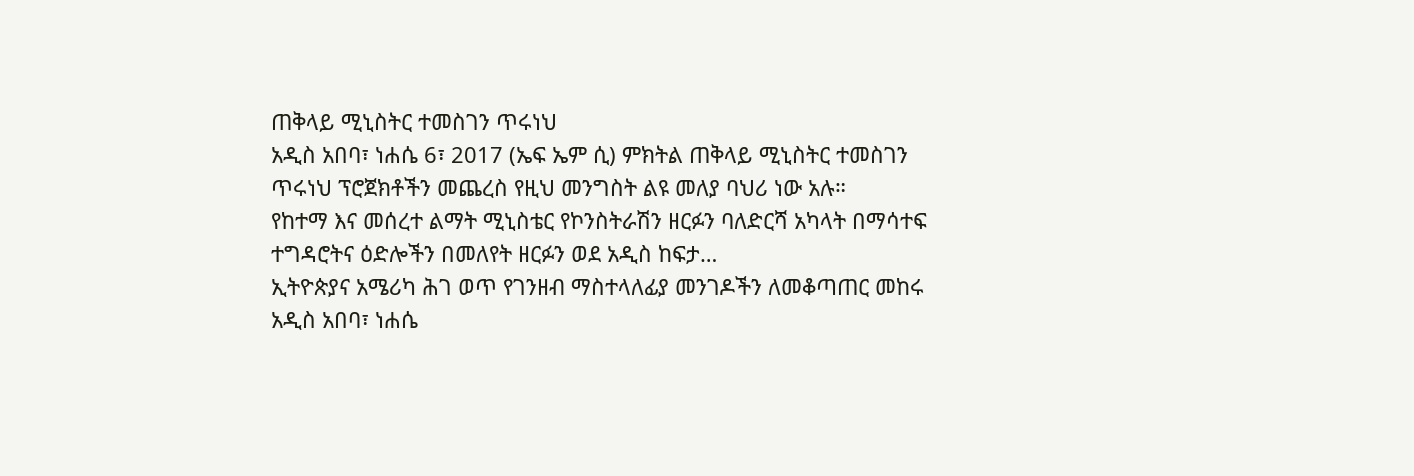ጠቅላይ ሚኒስትር ተመስገን ጥሩነህ
አዲስ አበባ፣ ነሐሴ 6፣ 2017 (ኤፍ ኤም ሲ) ምክትል ጠቅላይ ሚኒስትር ተመስገን ጥሩነህ ፕሮጀክቶችን መጨረስ የዚህ መንግስት ልዩ መለያ ባህሪ ነው አሉ።
የከተማ እና መሰረተ ልማት ሚኒስቴር የኮንስትራሽን ዘርፉን ባለድርሻ አካላት በማሳተፍ ተግዳሮትና ዕድሎችን በመለየት ዘርፉን ወደ አዲስ ከፍታ…
ኢትዮጵያና አሜሪካ ሕገ ወጥ የገንዘብ ማስተላለፊያ መንገዶችን ለመቆጣጠር መከሩ
አዲስ አበባ፣ ነሐሴ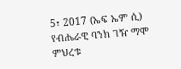5፣ 2017 (ኤፍ ኤም ሲ) የብሔራዊ ባንክ ገዥ ማሞ ምህረቱ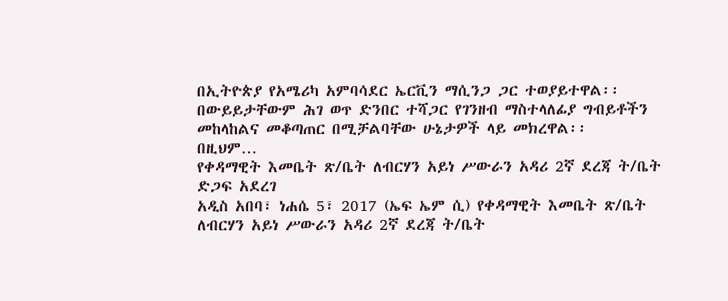በኢትዮጵያ የአሜሪካ አምባሳደር ኤርቪን ማሲንጋ ጋር ተወያይተዋል፡፡
በውይይታቸውም ሕገ ወጥ ድንበር ተሻጋር የገንዘብ ማስተላለፊያ ግብይቶችን መከላከልና መቆጣጠር በሚቻልባቸው ሁኔታዎች ላይ መክረዋል፡፡
በዚህም…
የቀዳማዊት እመቤት ጽ/ቤት ለብርሃን አይነ ሥውራን አዳሪ 2ኛ ደረጃ ት/ቤት ድጋፍ አደረገ
አዲስ አበባ፣ ነሐሴ 5፣ 2017 (ኤፍ ኤም ሲ) የቀዳማዊት እመቤት ጽ/ቤት ለብርሃን አይነ ሥውራን አዳሪ 2ኛ ደረጃ ት/ቤት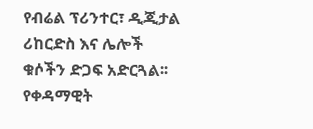የብሬል ፕሪንተር፣ ዲጂታል ሪከርድስ እና ሌሎች ቁሶችን ድጋፍ አድርጓል፡፡
የቀዳማዊት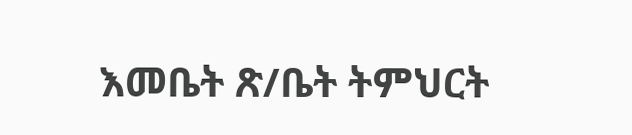እመቤት ጽ/ቤት ትምህርት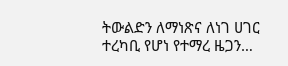ትውልድን ለማነጽና ለነገ ሀገር ተረካቢ የሆነ የተማረ ዜጋን…